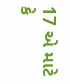17 એ માટે કે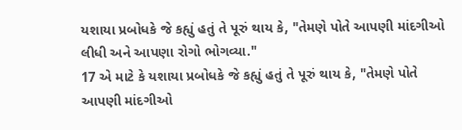યશાયા પ્રબોધકે જે કહ્યું હતું તે પૂરું થાય કે, "તેમણે પોતે આપણી માંદગીઓ લીધી અને આપણા રોગો ભોગવ્યા."
17 એ માટે કે યશાયા પ્રબોધકે જે કહ્યું હતું તે પૂરું થાય કે, "તેમણે પોતે આપણી માંદગીઓ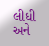લીધી અને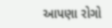આપણા રોગો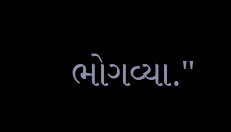ભોગવ્યા."